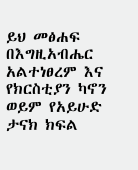ይህ መፅሐፍ በእግዚአብሔር አልተነፀረም እና የክርስቲያን ካኖን ወይም የአይሁድ ታናክ ክፍል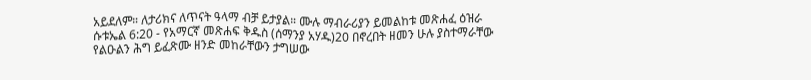አይደለም። ለታሪክና ለጥናት ዓላማ ብቻ ይታያል። ሙሉ ማብራሪያን ይመልከቱ መጽሐፈ ዕዝራ ሱቱኤል 6:20 - የአማርኛ መጽሐፍ ቅዱስ (ሰማንያ አሃዱ)20 በኖረበት ዘመን ሁሉ ያስተማራቸው የልዑልን ሕግ ይፈጽሙ ዘንድ መከራቸውን ታግሠው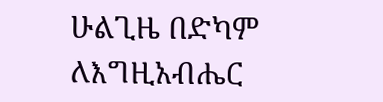ሁልጊዜ በድካም ለእግዚአብሔር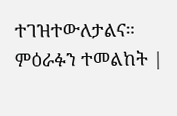ተገዝተውለታልና። ምዕራፉን ተመልከት |